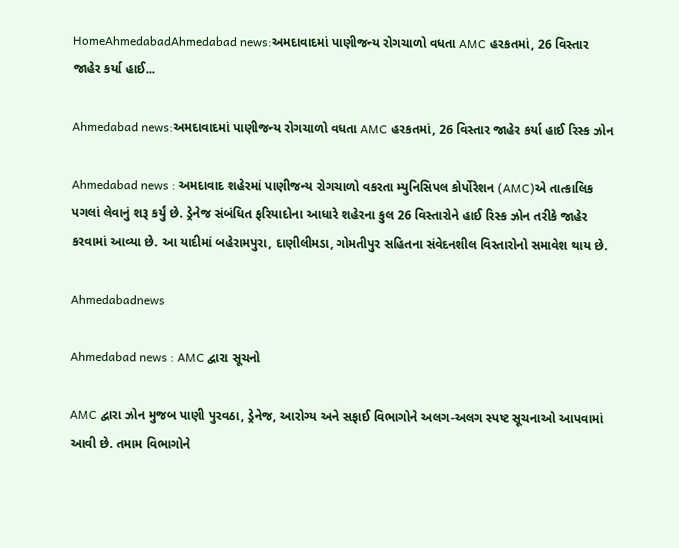HomeAhmedabadAhmedabad news:અમદાવાદમાં પાણીજન્ય રોગચાળો વધતા AMC હરકતમાં, 26 વિસ્તાર જાહેર કર્યા હાઈ...

Ahmedabad news:અમદાવાદમાં પાણીજન્ય રોગચાળો વધતા AMC હરકતમાં, 26 વિસ્તાર જાહેર કર્યા હાઈ રિસ્ક ઝોન

Ahmedabad news : અમદાવાદ શહેરમાં પાણીજન્ય રોગચાળો વકરતા મ્યુનિસિપલ કોર્પોરેશન (AMC)એ તાત્કાલિક પગલાં લેવાનું શરૂ કર્યું છે. ડ્રેનેજ સંબંધિત ફરિયાદોના આધારે શહેરના કુલ 26 વિસ્તારોને હાઈ રિસ્ક ઝોન તરીકે જાહેર કરવામાં આવ્યા છે. આ યાદીમાં બહેરામપુરા, દાણીલીમડા, ગોમતીપુર સહિતના સંવેદનશીલ વિસ્તારોનો સમાવેશ થાય છે.

Ahmedabadnews

Ahmedabad news : AMC દ્વારા સૂચનો

AMC દ્વારા ઝોન મુજબ પાણી પુરવઠા, ડ્રેનેજ, આરોગ્ય અને સફાઈ વિભાગોને અલગ-અલગ સ્પષ્ટ સૂચનાઓ આપવામાં આવી છે. તમામ વિભાગોને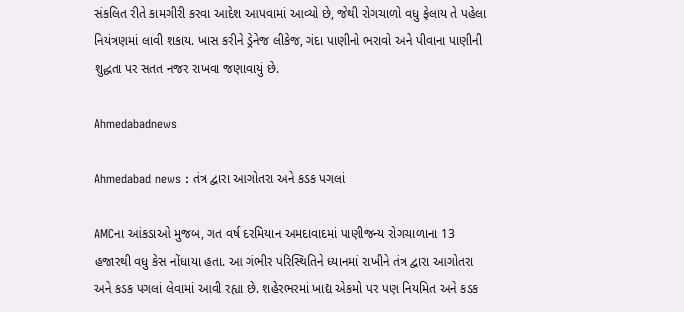સંકલિત રીતે કામગીરી કરવા આદેશ આપવામાં આવ્યો છે, જેથી રોગચાળો વધુ ફેલાય તે પહેલા નિયંત્રણમાં લાવી શકાય. ખાસ કરીને ડ્રેનેજ લીકેજ, ગંદા પાણીનો ભરાવો અને પીવાના પાણીની શુદ્ધતા પર સતત નજર રાખવા જણાવાયું છે.

Ahmedabadnews

Ahmedabad news : તંત્ર દ્વારા આગોતરા અને કડક પગલાં

AMCના આંકડાઓ મુજબ, ગત વર્ષ દરમિયાન અમદાવાદમાં પાણીજન્ય રોગચાળાના 13 હજારથી વધુ કેસ નોંધાયા હતા. આ ગંભીર પરિસ્થિતિને ધ્યાનમાં રાખીને તંત્ર દ્વારા આગોતરા અને કડક પગલાં લેવામાં આવી રહ્યા છે. શહેરભરમાં ખાદ્ય એકમો પર પણ નિયમિત અને કડક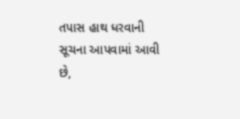તપાસ હાથ ધરવાની સૂચના આપવામાં આવી છે,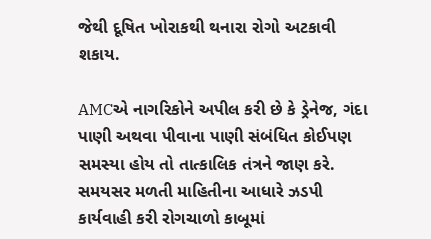જેથી દૂષિત ખોરાકથી થનારા રોગો અટકાવી શકાય.

AMCએ નાગરિકોને અપીલ કરી છે કે ડ્રેનેજ, ગંદા પાણી અથવા પીવાના પાણી સંબંધિત કોઈપણ સમસ્યા હોય તો તાત્કાલિક તંત્રને જાણ કરે. સમયસર મળતી માહિતીના આધારે ઝડપી કાર્યવાહી કરી રોગચાળો કાબૂમાં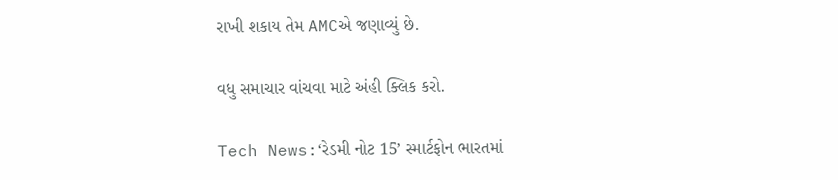રાખી શકાય તેમ AMCએ જણાવ્યું છે.

વધુ સમાચાર વાંચવા માટે અંહી ક્લિક કરો.

Tech News:‘રેડમી નોટ 15’ સ્માર્ટફોન ભારતમાં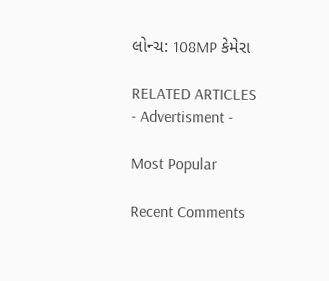લોન્ચ: 108MP કેમેરા

RELATED ARTICLES
- Advertisment -

Most Popular

Recent Comments